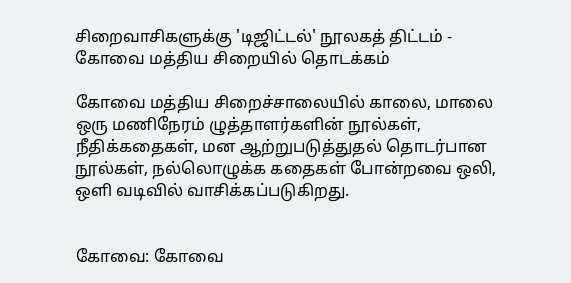சிறைவாசிகளுக்கு 'டிஜிட்டல்' நூலகத் திட்டம் - கோவை மத்திய சிறையில் தொடக்கம்

கோவை மத்திய சிறைச்சாலையில் காலை, மாலை ஒரு மணிநேரம் ழுத்தாளர்களின் நூல்கள், நீதிக்கதைகள், மன ஆற்றுபடுத்துதல் தொடர்பான நூல்கள், நல்லொழுக்க கதைகள் போன்றவை ஒலி, ஒளி வடிவில் வாசிக்கப்படுகிறது.


கோவை: கோவை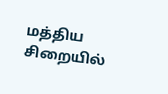மத்திய சிறையில்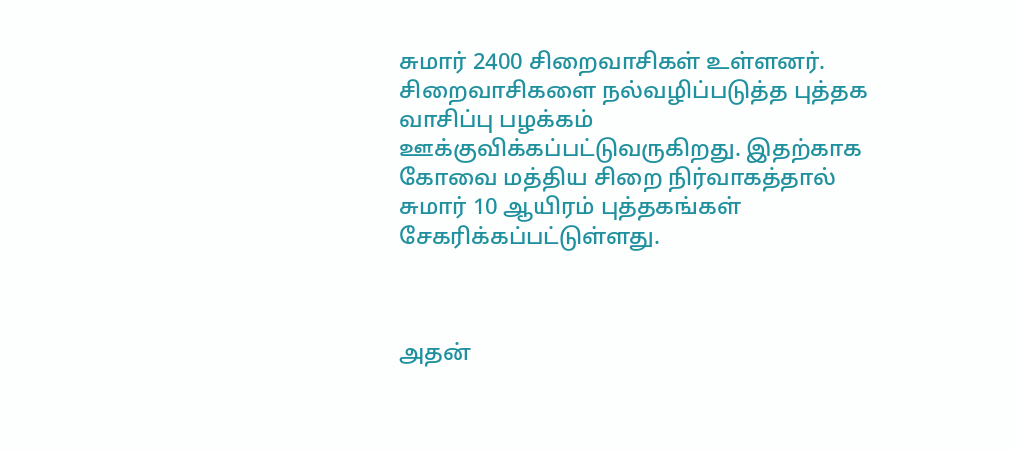சுமார் 2400 சிறைவாசிகள் உள்ளனர். சிறைவாசிகளை நல்வழிப்படுத்த புத்தக வாசிப்பு பழக்கம் ஊக்குவிக்கப்பட்டுவருகிறது. இதற்காக கோவை மத்திய சிறை நிர்வாகத்தால் சுமார் 10 ஆயிரம் புத்தகங்கள் சேகரிக்கப்பட்டுள்ளது.



அதன்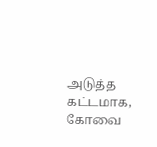அடுத்த கட்டமாக, கோவை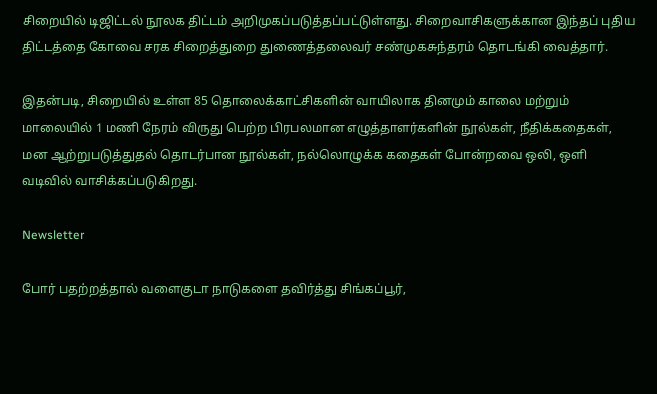சிறையில் டிஜிட்டல் நூலக திட்டம் அறிமுகப்படுத்தப்பட்டுள்ளது. சிறைவாசிகளுக்கான இந்தப் புதிய திட்டத்தை கோவை சரக சிறைத்துறை துணைத்தலைவர் சண்முகசுந்தரம் தொடங்கி வைத்தார்.

இதன்படி, சிறையில் உள்ள 85 தொலைக்காட்சிகளின் வாயிலாக தினமும் காலை மற்றும் மாலையில் 1 மணி நேரம் விருது பெற்ற பிரபலமான எழுத்தாளர்களின் நூல்கள், நீதிக்கதைகள், மன ஆற்றுபடுத்துதல் தொடர்பான நூல்கள், நல்லொழுக்க கதைகள் போன்றவை ஒலி, ஒளி வடிவில் வாசிக்கப்படுகிறது.

Newsletter

போர் பதற்றத்தால் வளைகுடா நாடுகளை தவிர்த்து சிங்கப்பூர்,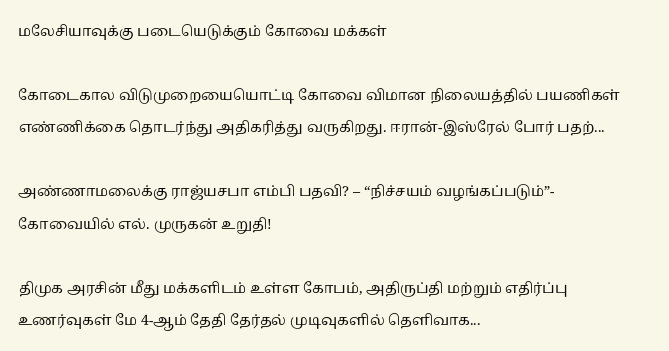மலேசியாவுக்கு படையெடுக்கும் கோவை மக்கள்

கோடைகால விடுமுறையையொட்டி கோவை விமான நிலையத்தில் பயணிகள் எண்ணிக்கை தொடர்ந்து அதிகரித்து வருகிறது. ஈரான்-இஸ்ரேல் போர் பதற்...

அண்ணாமலைக்கு ராஜ்யசபா எம்பி பதவி? – “நிச்சயம் வழங்கப்படும்”- கோவையில் எல். முருகன் உறுதி!

திமுக அரசின் மீது மக்களிடம் உள்ள கோபம், அதிருப்தி மற்றும் எதிர்ப்பு உணர்வுகள் மே 4-ஆம் தேதி தேர்தல் முடிவுகளில் தெளிவாக...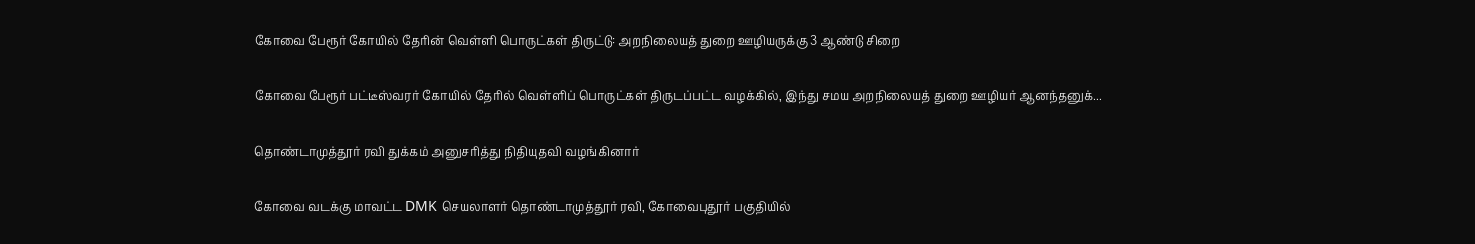கோவை பேரூர் கோயில் தேரின் வெள்ளி பொருட்கள் திருட்டு: அறநிலையத் துறை ஊழியருக்கு 3 ஆண்டு சிறை

கோவை பேரூர் பட்டீஸ்வரர் கோயில் தேரில் வெள்ளிப் பொருட்கள் திருடப்பட்ட வழக்கில், இந்து சமய அறநிலையத் துறை ஊழியர் ஆனந்தனுக்...

தொண்டாமுத்தூர் ரவி துக்கம் அனுசரித்து நிதியுதவி வழங்கினார்

கோவை வடக்கு மாவட்ட DMK செயலாளர் தொண்டாமுத்தூர் ரவி, கோவைபுதூர் பகுதியில்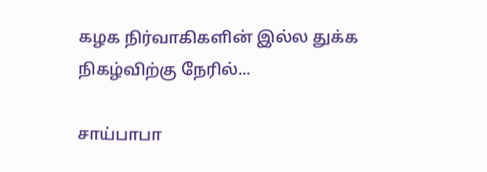கழக நிர்வாகிகளின் இல்ல துக்க நிகழ்விற்கு நேரில்...

சாய்பாபா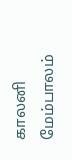காலனி மேம்பாலம்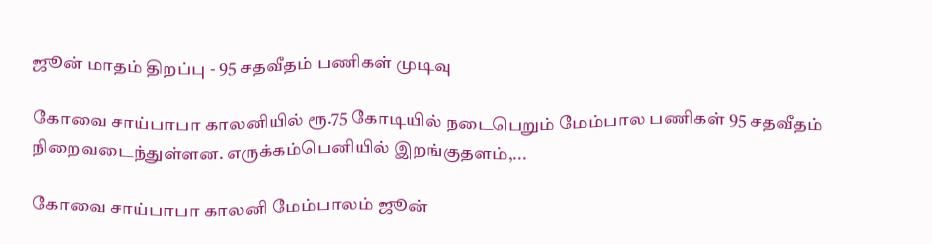ஜூன் மாதம் திறப்பு - 95 சதவீதம் பணிகள் முடிவு

கோவை சாய்பாபா காலனியில் ரூ.75 கோடியில் நடைபெறும் மேம்பால பணிகள் 95 சதவீதம் நிறைவடைந்துள்ளன. எருக்கம்பெனியில் இறங்குதளம்,...

கோவை சாய்பாபா காலனி மேம்பாலம் ஜூன்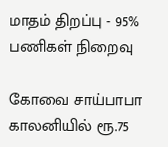மாதம் திறப்பு - 95% பணிகள் நிறைவு

கோவை சாய்பாபா காலனியில் ரூ.75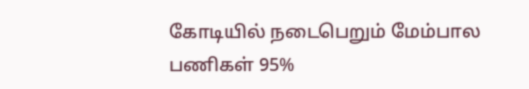கோடியில் நடைபெறும் மேம்பால பணிகள் 95%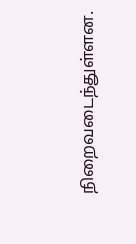நிறைவடைந்துள்ளன.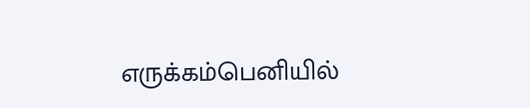எருக்கம்பெனியில்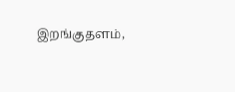இறங்குதளம்,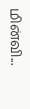மின்வி...